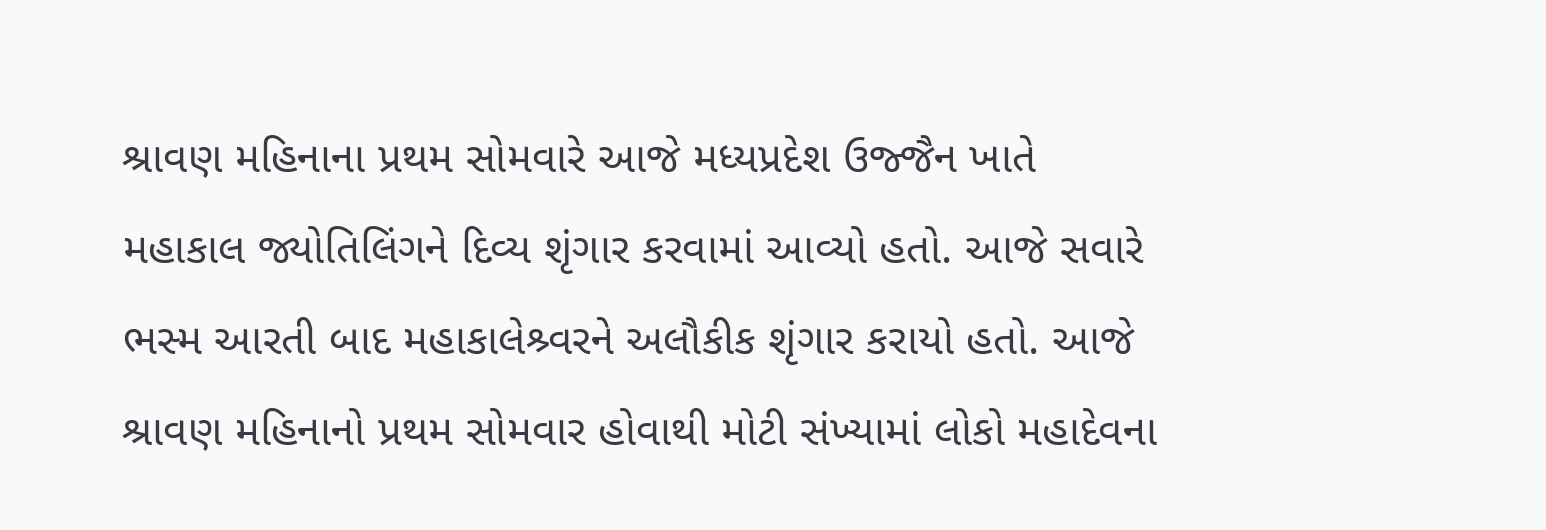શ્રાવણ મહિનાના પ્રથમ સોમવારે આજે મધ્યપ્રદેશ ઉજ્જૈન ખાતે મહાકાલ જ્યોતિલિંગને દિવ્ય શૃંગાર કરવામાં આવ્યો હતો. આજે સવારે ભસ્મ આરતી બાદ મહાકાલેશ્ર્વરને અલૌકીક શૃંગાર કરાયો હતો. આજે શ્રાવણ મહિનાનો પ્રથમ સોમવાર હોવાથી મોટી સંખ્યામાં લોકો મહાદેવના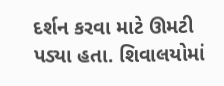દર્શન કરવા માટે ઊમટી પડ્યા હતા. શિવાલયોમાં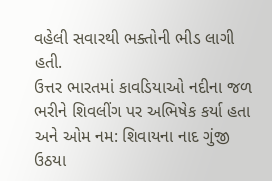વહેલી સવારથી ભક્તોની ભીડ લાગી હતી.
ઉત્તર ભારતમાં કાવડિયાઓ નદીના જળ ભરીને શિવલીંગ પર અભિષેક કર્યા હતા અને ઓમ નમ: શિવાયના નાદ ગુંજી ઉઠયા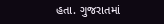હતા. ગુજરાતમાં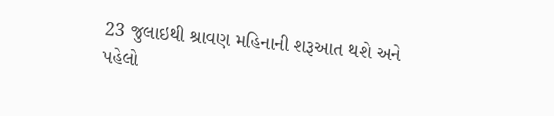23 જુલાઇથી શ્રાવણ મહિનાની શરૂઆત થશે અને પહેલો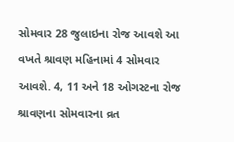સોમવાર 28 જુલાઇના રોજ આવશે આ વખતે શ્રાવણ મહિનામાં 4 સોમવાર આવશે. 4, 11 અને 18 ઓગસ્ટના રોજ શ્રાવણના સોમવારના વ્રત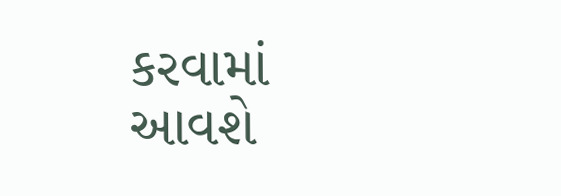કરવામાં આવશે